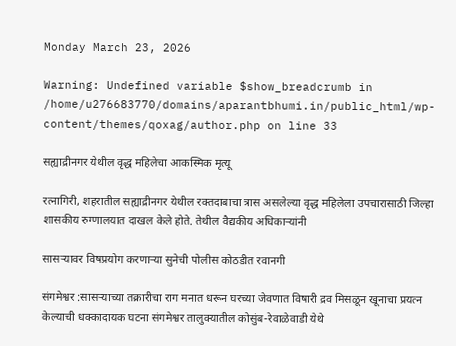Monday March 23, 2026

Warning: Undefined variable $show_breadcrumb in /home/u276683770/domains/aparantbhumi.in/public_html/wp-content/themes/qoxag/author.php on line 33

सह्याद्रीनगर येथील वृद्ध महिलेचा आकस्मिक मृत्यू

रत्नागिरी, शहरातील सह्याद्रीनगर येथील रक्तदाबाचा त्रास असलेल्या वृद्ध महिलेला उपचारासाठी जिल्हा शासकीय रुग्णालयात दाखल केले होते. तेथील वैद्यकीय अधिकाऱ्यांनी

सासऱ्यावर विषप्रयोग करणाऱ्या सुनेची पोलीस कोठडीत रवानगी

संगमेश्वर :सासऱ्याच्या तक्रारीचा राग मनात धरून घरच्या जेवणात विषारी द्रव मिसळून खूनाचा प्रयत्न केल्याची धक्कादायक घटना संगमेश्वर तालुक्यातील कोसुंब-रेवाळेवाडी येथे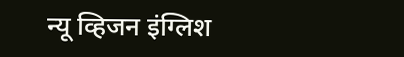न्यू व्हिजन इंग्लिश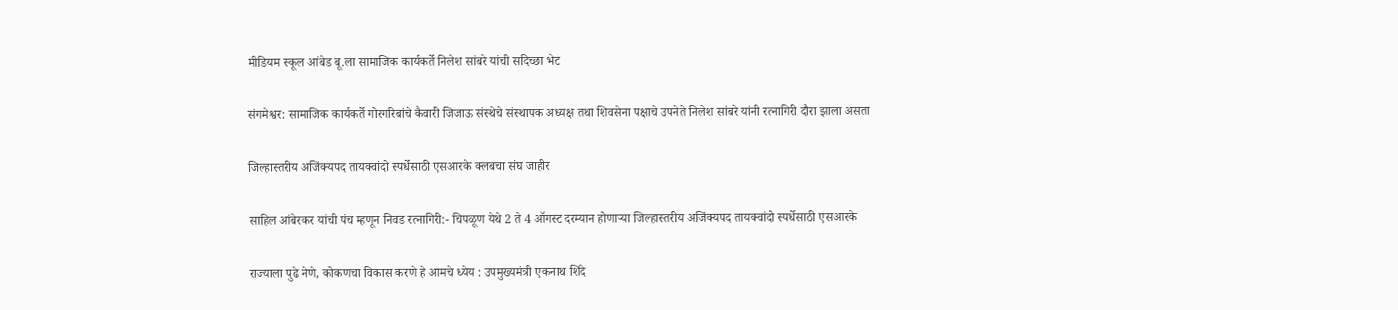मीडियम स्कूल आंबेड बू.ला सामाजिक कार्यकर्ते निलेश सांबरे यांची सदिच्छा भेट

संगमेश्वर: सामाजिक कार्यकर्ते गोरगरिबांचे कैवारी जिजाऊ संस्थेचे संस्थापक अध्यक्ष तथा शिवसेना पक्षाचे उपनेते निलेश सांबरे यांनी रत्नागिरी दौरा झाला असता

जिल्हास्तरीय अजिंक्यपद तायक्वांदो स्पर्धेसाठी एसआरके क्लबचा संघ जाहीर

साहिल आंबेरकर यांची पंच म्हणून निवड रत्नागिरी:- चिपळूण येथे 2 ते 4 ऑगस्ट दरम्यान होणाऱ्या जिल्हास्तरीय अजिंक्यपद तायक्वांदो स्पर्धेसाठी एसआरके

राज्याला पुढे नेणे, कोकणचा विकास करणे हे आमचे ध्येय : उपमुख्यमंत्री एकनाथ शिंदे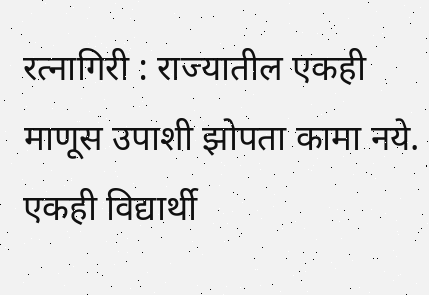रत्नागिरी : राज्यातील एकही माणूस उपाशी झोपता कामा नये. एकही विद्यार्थी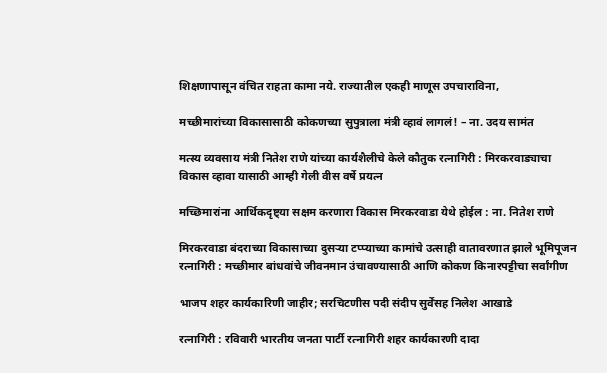शिक्षणापासून वंचित राहता कामा नये. राज्यातील एकही माणूस उपचाराविना,

मच्छीमारांच्या विकासासाठी कोकणच्या सुपुत्राला मंत्री व्हावं लागलं! – ना. उदय सामंत

मत्स्य व्यवसाय मंत्री नितेश राणे यांच्या कार्यशैलीचे केले कौतुक रत्नागिरी : मिरकरवाड्याचा विकास व्हावा यासाठी आम्ही गेली वीस वर्षे प्रयत्न

मच्छिमारांना आर्थिकदृष्ट्या सक्षम करणारा विकास मिरकरवाडा येथे होईल : ना. नितेश राणे

मिरकरवाडा बंदराच्या विकासाच्या दुसऱ्या टप्प्याच्या कामांचे उत्साही वातावरणात झाले भूमिपूजन रत्नागिरी : मच्छीमार बांधवांचे जीवनमान उंचावण्यासाठी आणि कोकण किनारपट्टीचा सर्वांगीण

भाजप शहर कार्यकारिणी जाहीर; सरचिटणीस पदी संदीप सुर्वेंसह निलेश आखाडे

रत्नागिरी : रविवारी भारतीय जनता पार्टी रत्नागिरी शहर कार्यकारणी दादा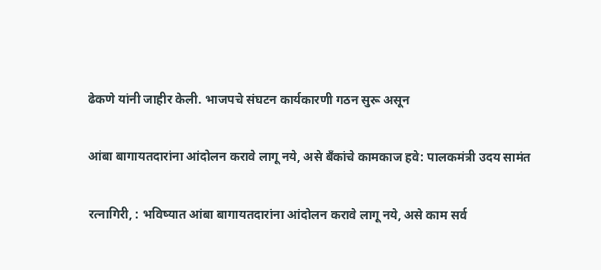ढेकणे यांनी जाहीर केली. भाजपचे संघटन कार्यकारणी गठन सुरू असून

आंबा बागायतदारांना आंदोलन करावे लागू नये, असे बँकांचे कामकाज हवे: पालकमंत्री उदय सामंत

रत्नागिरी, : भविष्यात आंबा बागायतदारांना आंदोलन करावे लागू नये, असे काम सर्व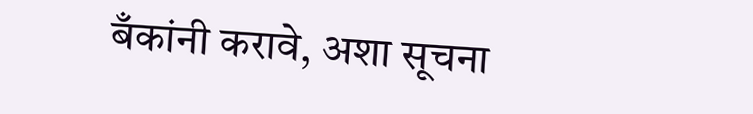बँकांनी करावे, अशा सूचना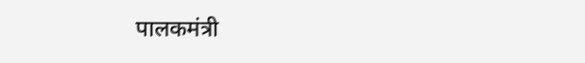पालकमंत्री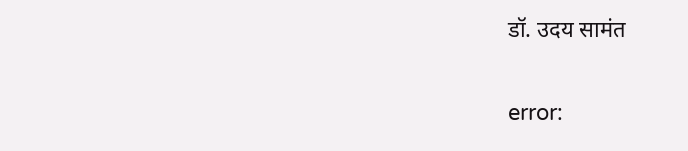डॉ. उदय सामंत

error: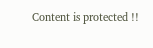Content is protected !!